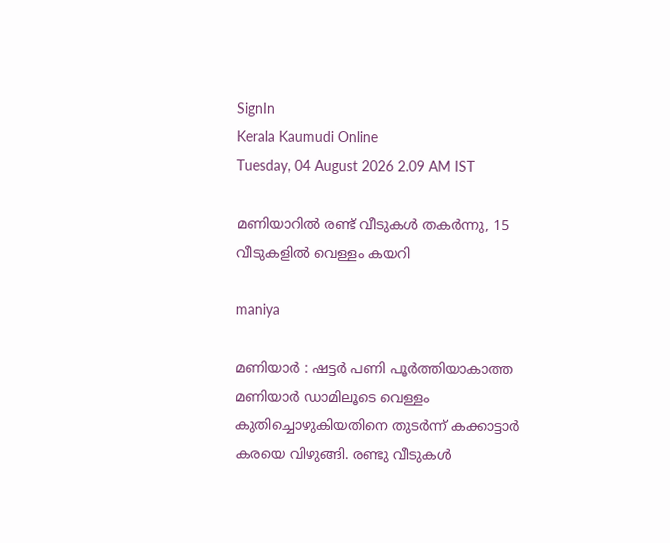SignIn
Kerala Kaumudi Online
Tuesday, 04 August 2026 2.09 AM IST

മണിയാറിൽ രണ്ട് വീടുകൾ തകർന്നു, 15 വീടുകളിൽ വെള്ളം കയറി

maniya

മണിയാർ : ഷട്ടർ പണി പൂർത്തിയാകാത്ത മണിയാർ ഡാമിലൂടെ വെള്ളം കുതിച്ചൊഴുകിയതിനെ തുടർന്ന് കക്കാട്ടാർ കരയെ വിഴുങ്ങി. രണ്ടു വീടുകൾ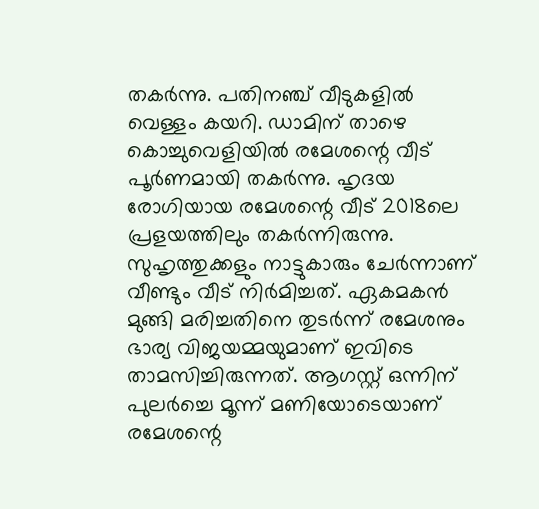തകർന്നു. പതിനഞ്ച് വീടുകളിൽ വെള്ളം കയറി. ഡാമിന് താഴെ കൊച്ചുവെളിയിൽ രമേശന്റെ വീട് പൂർണമായി തകർന്നു. ഹൃദയ രോഗിയായ രമേശന്റെ വീട് 2018ലെ പ്രളയത്തിലും തകർന്നിരുന്നു. സുഹൃത്തുക്കളും നാട്ടുകാരും ചേർന്നാണ് വീണ്ടും വീട് നിർമിച്ചത്. ഏകമകൻ മുങ്ങി മരിച്ചതിനെ തുടർന്ന് രമേശനും ഭാര്യ വിജയമ്മയുമാണ് ഇവിട‌െ താമസിച്ചിരുന്നത്. ആഗസ്റ്റ് ഒന്നിന് പുലർച്ചെ മൂന്ന് മണിയോടെയാണ് രമേശന്റെ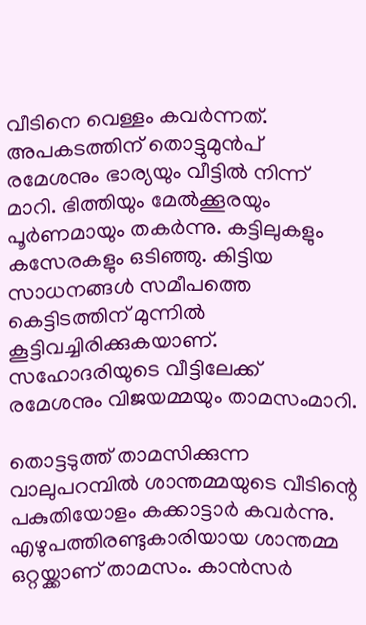വീടിനെ വെള്ളം കവർന്നത്. അപകടത്തിന് തൊട്ടുമുൻപ് രമേശനും ഭാര്യയും വീട്ടിൽ നിന്ന് മാറി. ഭിത്തിയും മേൽക്കൂരയും പൂർണമായും തകർന്നു. കട്ടിലുകളും കസേരകളും ഒടിഞ്ഞു. കിട്ടിയ സാധനങ്ങൾ സമീപത്തെ കെട്ടിടത്തിന് മുന്നിൽ കൂട്ടിവച്ചിരിക്കുകയാണ്. സഹോദരിയുടെ വീട്ടിലേക്ക് രമേശനും വിജയമ്മയും താമസംമാറി.

തൊട്ടടുത്ത് താമസിക്കുന്ന വാലുപറമ്പിൽ ശാന്തമ്മയുടെ വീടിന്റെ പകുതിയോളം കക്കാട്ടാർ കവർന്നു. എഴുപത്തിരണ്ടുകാരിയായ ശാന്തമ്മ ഒറ്റയ്ക്കാണ് താമസം. കാൻസർ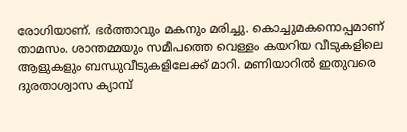രോഗിയാണ്. ഭർത്താവും മകനും മരിച്ചു. കൊച്ചുമകനൊപ്പമാണ് താമസം. ശാന്തമ്മയും സമീപത്തെ വെള്ളം കയറിയ വീടുകളിലെ ആളുകളും ബന്ധുവീടുകളിലേക്ക് മാറി. മണിയാറിൽ ഇതുവരെ ദുരതാശ്വാസ ക്യാമ്പ്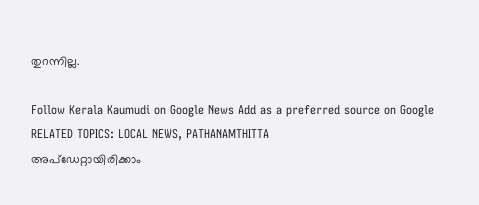തുറന്നില്ല.

Follow Kerala Kaumudi on Google News Add as a preferred source on Google
RELATED TOPICS: LOCAL NEWS, PATHANAMTHITTA
അപ്ഡേറ്റായിരിക്കാം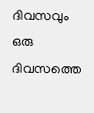ദിവസവും
ഒരു ദിവസത്തെ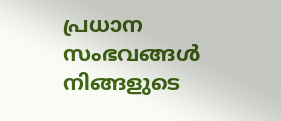പ്രധാന സംഭവങ്ങൾ നിങ്ങളുടെ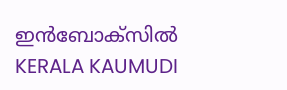ഇൻബോക്സിൽ
KERALA KAUMUDI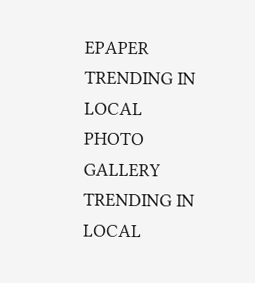EPAPER
TRENDING IN LOCAL
PHOTO GALLERY
TRENDING IN LOCAL